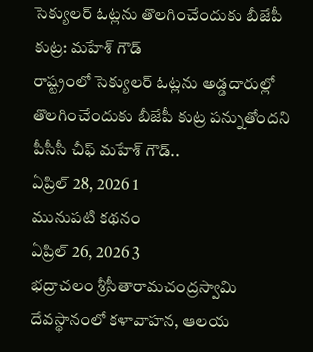సెక్యులర్ ఓట్లను తొలగించేందుకు బీజేపీ కుట్ర: మహేశ్ గౌడ్
రాష్ట్రంలో సెక్యులర్ ఓట్లను అడ్డదారుల్లో తొలగించేందుకు బీజేపీ కుట్ర పన్నుతోందని పీసీసీ చీఫ్ మహేశ్ గౌడ్..
ఏప్రిల్ 28, 2026 1
మునుపటి కథనం
ఏప్రిల్ 26, 2026 3
భద్రాచలం శ్రీసీతారామచంద్రస్వామి దేవస్థానంలో కళావాహన, ఆలయ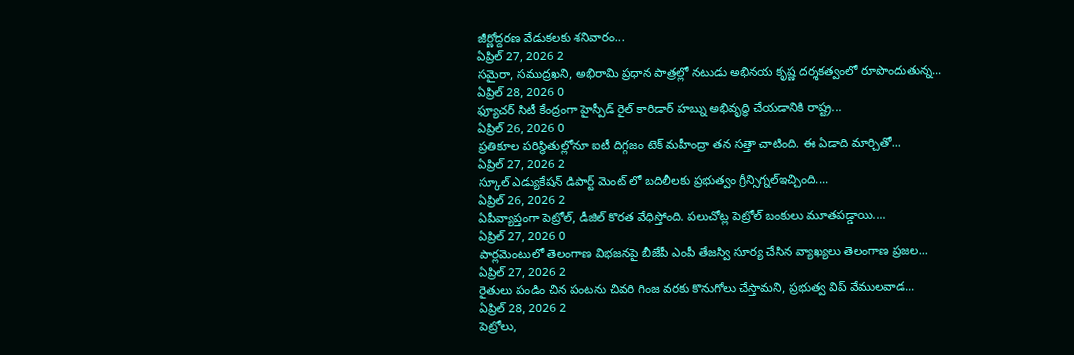జీర్ణోద్దరణ వేడుకలకు శనివారం...
ఏప్రిల్ 27, 2026 2
సమైరా, సముద్రఖని, అభిరామి ప్రధాన పాత్రల్లో నటుడు అభినయ కృష్ణ దర్శకత్వంలో రూపొందుతున్న...
ఏప్రిల్ 28, 2026 0
ఫ్యూచర్ సిటీ కేంద్రంగా హైస్పీడ్ రైల్ కారిడార్ హబ్ను అభివృద్ధి చేయడానికి రాష్ట్ర...
ఏప్రిల్ 26, 2026 0
ప్రతికూల పరిస్థితుల్లోనూ ఐటీ దిగ్గజం టెక్ మహీంద్రా తన సత్తా చాటింది. ఈ ఏడాది మార్చితో...
ఏప్రిల్ 27, 2026 2
స్కూల్ ఎడ్యుకేషన్ డిపార్ట్ మెంట్ లో బదిలీలకు ప్రభుత్వం గ్రీన్సిగ్నల్ఇచ్చింది....
ఏప్రిల్ 26, 2026 2
ఏపీవ్యాప్తంగా పెట్రోల్, డీజిల్ కొరత వేధిస్తోంది. పలుచోట్ల పెట్రోల్ బంకులు మూతపడ్డాయి....
ఏప్రిల్ 27, 2026 0
పార్లమెంటులో తెలంగాణ విభజనపై బీజేపీ ఎంపీ తేజస్వి సూర్య చేసిన వ్యాఖ్యలు తెలంగాణ ప్రజల...
ఏప్రిల్ 27, 2026 2
రైతులు పండిం చిన పంటను చివరి గింజ వరకు కొనుగోలు చేస్తామని, ప్రభుత్వ విప్ వేములవాడ...
ఏప్రిల్ 28, 2026 2
పెట్రోలు,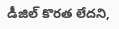డీజిల్ కొరత లేదని,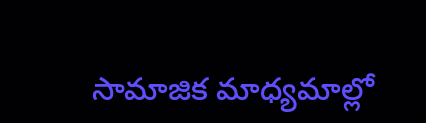సామాజిక మాధ్యమాల్లో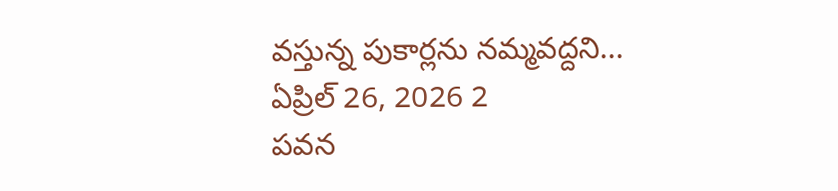వస్తున్న పుకార్లను నమ్మవద్దని...
ఏప్రిల్ 26, 2026 2
పవన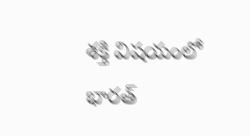శక్తి విషయంలో భారత్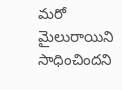మరో మైలురాయిని సాధించిందని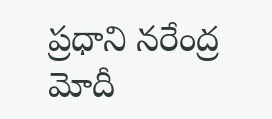ప్రధాని నరేంద్ర మోదీ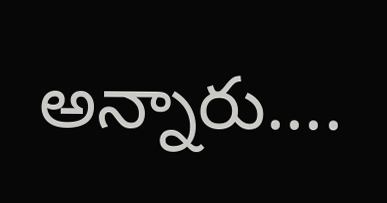అన్నారు....